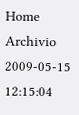Home Archivio
2009-05-15 12:15:04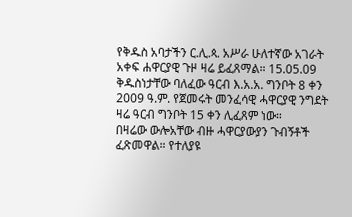የቅዱስ አባታችን ር.ሊ.ጳ. አሥራ ሁለተኛው አገራት አቀፍ ሐዋርያዊ ጉዞ ዛሬ ይፈጸማል። 15.05.09
ቅዱስነታቸው ባለፈው ዓርብ እ.አ.አ. ግንቦት 8 ቀን 2009 ዓ.ም. የጀመሩት መንፈሳዊ ሓዋርያዊ ንግደት ዛሬ ዓርብ ግንቦት 15 ቀን ሊፈጸም ነው።
በዛሬው ውሎአቸው ብዙ ሓዋርያውያን ጉብኝቶች ፈጽመዋል። የተለያዩ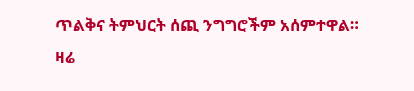ጥልቅና ትምህርት ሰጪ ንግግሮችም አሰምተዋል።
ዛሬ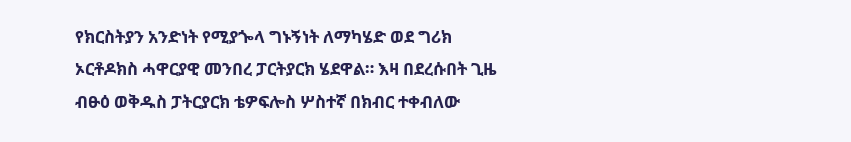የክርስትያን አንድነት የሚያጐላ ግኑኝነት ለማካሄድ ወደ ግሪክ ኦርቶዶክስ ሓዋርያዊ መንበረ ፓርትያርክ ሄደዋል። እዛ በደረሱበት ጊዜ ብፁዕ ወቅዱስ ፓትርያርክ ቴዎፍሎስ ሦስተኛ በክብር ተቀብለው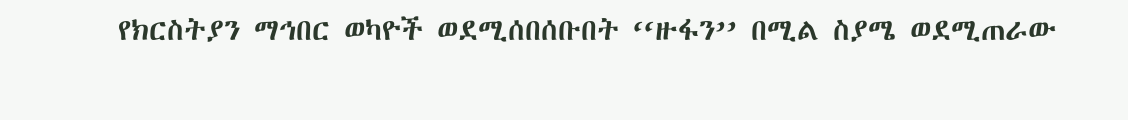የክርስትያን ማኅበር ወካዮች ወደሚሰበሰቡበት ‘‘ዙፋን’’ በሚል ስያሜ ወደሚጠራው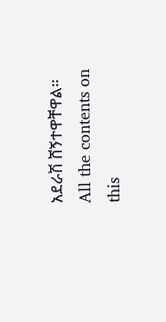አደራሽ ሸኝተዋቸዋል።
All the contents on this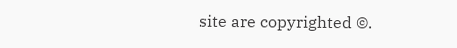site are copyrighted ©.